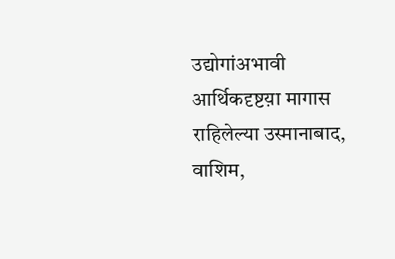उद्योगांअभावी आर्थिकदृष्टय़ा मागास राहिलेल्या उस्मानाबाद, वाशिम,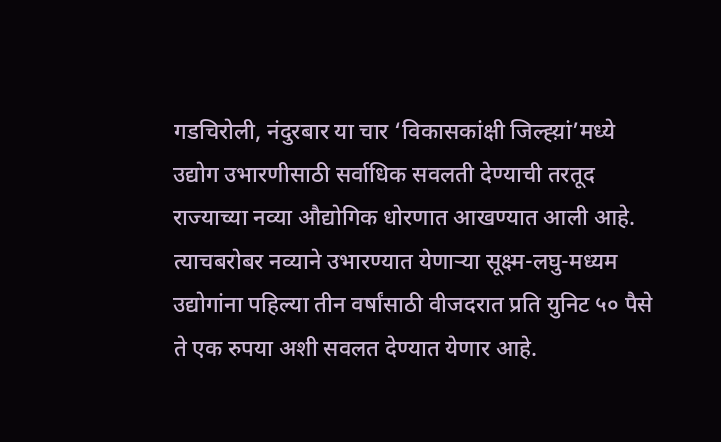गडचिरोली, नंदुरबार या चार ‘विकासकांक्षी जिल्ह्य़ां’मध्ये उद्योग उभारणीसाठी सर्वाधिक सवलती देण्याची तरतूद राज्याच्या नव्या औद्योगिक धोरणात आखण्यात आली आहे. त्याचबरोबर नव्याने उभारण्यात येणाऱ्या सूक्ष्म-लघु-मध्यम उद्योगांना पहिल्या तीन वर्षांसाठी वीजदरात प्रति युनिट ५० पैसे ते एक रुपया अशी सवलत देण्यात येणार आहे.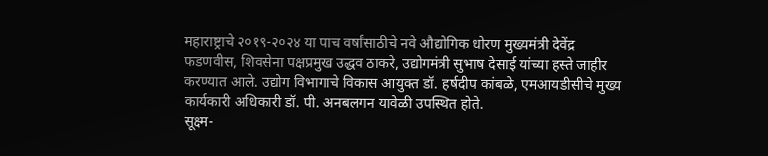महाराष्ट्राचे २०१९-२०२४ या पाच वर्षांसाठीचे नवे औद्योगिक धोरण मुख्यमंत्री देवेंद्र फडणवीस, शिवसेना पक्षप्रमुख उद्धव ठाकरे, उद्योगमंत्री सुभाष देसाई यांच्या हस्ते जाहीर करण्यात आले. उद्योग विभागाचे विकास आयुक्त डॉ. हर्षदीप कांबळे, एमआयडीसीचे मुख्य कार्यकारी अधिकारी डॉ. पी. अनबलगन यावेळी उपस्थित होते.
सूक्ष्म-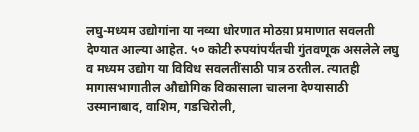लघु-मध्यम उद्योगांना या नव्या धोरणात मोठय़ा प्रमाणात सवलती देण्यात आल्या आहेत. ५० कोटी रुपयांपर्यंतची गुंतवणूक असलेले लघु व मध्यम उद्योग या विविध सवलतींसाठी पात्र ठरतील. त्यातही मागासभागातील औद्योगिक विकासाला चालना देण्यासाठी उस्मानाबाद, वाशिम, गडचिरोली,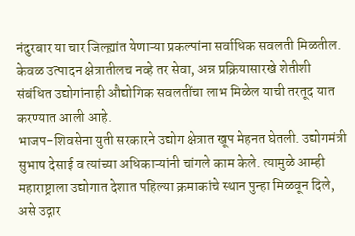नंदुरबार या चार जिल्ह्य़ांत येणाऱ्या प्रकल्पांना सर्वाधिक सवलती मिळतील. केवळ उत्पादन क्षेत्रातीलच नव्हे तर सेवा, अन्न प्रक्रियासारखे शेतीशी संबंधित उद्योगांनाही औद्योगिक सवलतींचा लाभ मिळेल याची तरतूद यात करण्यात आली आहे.
भाजप-शिवसेना युती सरकारने उद्योग क्षेत्रात खूप मेहनत घेतली. उद्योगमंत्री सुभाष देसाई व त्यांच्या अधिकाऱ्यांनी चांगले काम केले. त्यामुळे आम्ही महाराष्ट्राला उद्योगात देशात पहिल्या क्रमाकांचे स्थान पुन्हा मिळवून दिले, असे उद्गार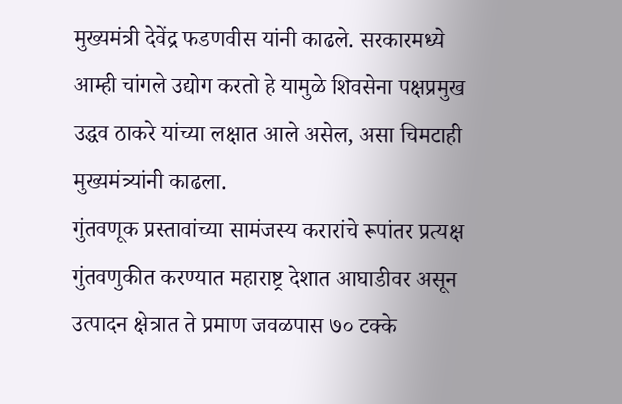मुख्यमंत्री देवेंद्र फडणवीस यांनी काढले. सरकारमध्ये आम्ही चांगले उद्योग करतो हे यामुळे शिवसेना पक्षप्रमुख उद्धव ठाकरे यांच्या लक्षात आले असेल, असा चिमटाही मुख्यमंत्र्यांनी काढला.
गुंतवणूक प्रस्तावांच्या सामंजस्य करारांचे रूपांतर प्रत्यक्ष गुंतवणुकीत करण्यात महाराष्ट्र देशात आघाडीवर असून उत्पादन क्षेत्रात ते प्रमाण जवळपास ७० टक्के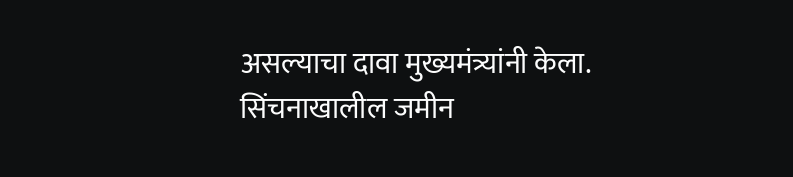असल्याचा दावा मुख्यमंत्र्यांनी केला.
सिंचनाखालील जमीन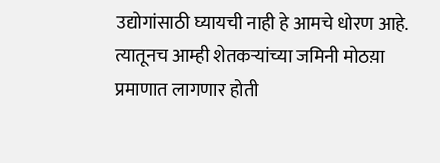उद्योगांसाठी घ्यायची नाही हे आमचे धोरण आहे. त्यातूनच आम्ही शेतकऱ्यांच्या जमिनी मोठय़ा प्रमाणात लागणार होती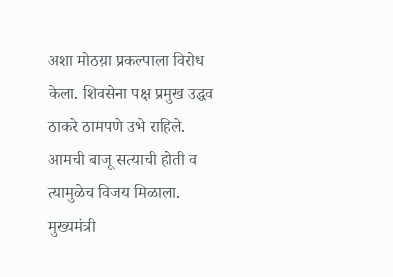अशा मोठय़ा प्रकल्पाला विरोध केला. शिवसेना पक्ष प्रमुख उद्धव ठाकरे ठामपणे उभे राहिले. आमची बाजू सत्याची होती व त्यामुळेच विजय मिळाला. मुख्यमंत्री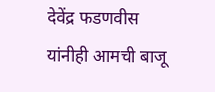देवेंद्र फडणवीस यांनीही आमची बाजू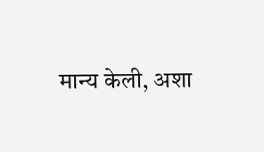मान्य केली, अशा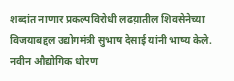शब्दांत नाणार प्रकल्पविरोधी लढय़ातील शिवसेनेच्या विजयाबद्दल उद्योगमंत्री सुभाष देसाई यांनी भाष्य केले.
नवीन औद्योगिक धोरण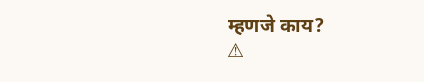म्हणजे काय?
⚠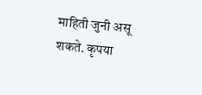माहिती जुनी असू शकते. कृपया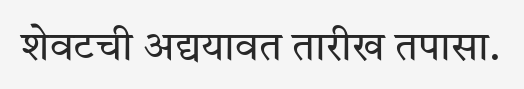शेवटची अद्ययावत तारीख तपासा.